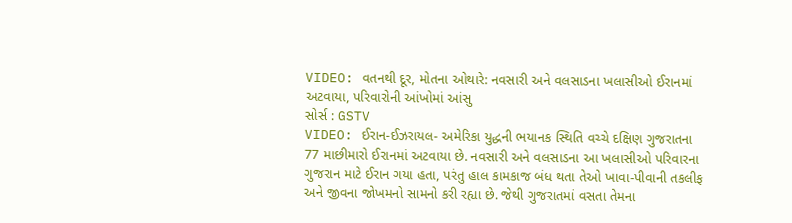VIDEO: વતનથી દૂર, મોતના ઓથારે: નવસારી અને વલસાડના ખલાસીઓ ઈરાનમાં અટવાયા, પરિવારોની આંખોમાં આંસુ
સોર્સ : GSTV
VIDEO: ઈરાન-ઈઝરાયલ- અમેરિકા યુદ્ધની ભયાનક સ્થિતિ વચ્ચે દક્ષિણ ગુજરાતના 77 માછીમારો ઈરાનમાં અટવાયા છે. નવસારી અને વલસાડના આ ખલાસીઓ પરિવારના ગુજરાન માટે ઈરાન ગયા હતા, પરંતુ હાલ કામકાજ બંધ થતા તેઓ ખાવા-પીવાની તકલીફ અને જીવના જોખમનો સામનો કરી રહ્યા છે. જેથી ગુજરાતમાં વસતા તેમના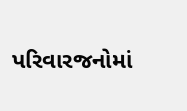પરિવારજનોમાં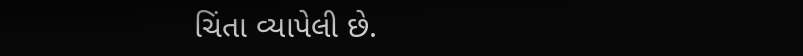ચિંતા વ્યાપેલી છે.